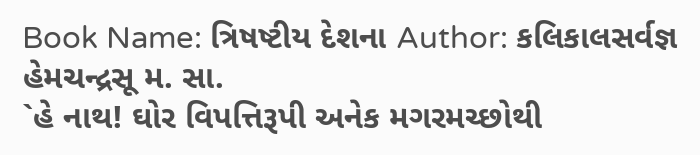Book Name: ત્રિષષ્ટીય દેશના Author: કલિકાલસર્વજ્ઞ હેમચન્દ્રસૂ મ. સા.
`હે નાથ! ઘોર વિપત્તિરૂપી અનેક મગરમચ્છોથી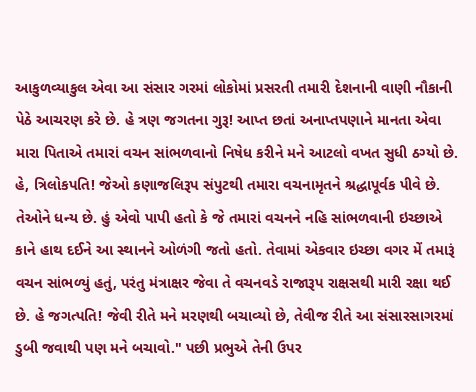આકુળવ્યાકુલ એવા આ સંસાર ગરમાં લોકોમાં પ્રસરતી તમારી દેશનાની વાણી નૌકાની પેઠે આચરણ કરે છે. હે ત્રણ જગતના ગુરૂ! આપ્ત છતાં અનાપ્તપણાને માનતા એવા મારા પિતાએ તમારાં વચન સાંભળવાનો નિષેધ કરીને મને આટલો વખત સુધી ઠગ્યો છે. હે, ત્રિલોકપતિ! જેઓ કણાજલિરૂપ સંપુટથી તમારા વચનામૃતને શ્રદ્ધાપૂર્વક પીવે છે. તેઓને ધન્ય છે. હું એવો પાપી હતો કે જે તમારાં વચનને નહિ સાંભળવાની ઇચ્છાએ કાને હાથ દઈને આ સ્થાનને ઓળંગી જતો હતો. તેવામાં એકવાર ઇચ્છા વગર મેં તમારૂં વચન સાંભળ્યું હતું, પરંતુ મંત્રાક્ષર જેવા તે વચનવડે રાજારૂપ રાક્ષસથી મારી રક્ષા થઈ છે. હે જગત્પતિ! જેવી રીતે મને મરણથી બચાવ્યો છે, તેવીજ રીતે આ સંસારસાગરમાં ડુબી જવાથી પણ મને બચાવો." પછી પ્રભુએ તેની ઉપર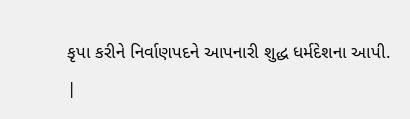કૃપા કરીને નિર્વાણપદને આપનારી શુદ્ધ ધર્મદેશના આપી.
|